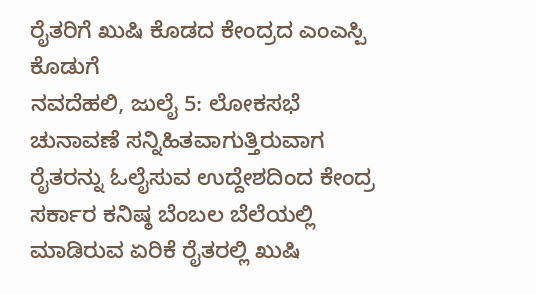ರೈತರಿಗೆ ಖುಷಿ ಕೊಡದ ಕೇಂದ್ರದ ಎಂಎಸ್ಪಿ ಕೊಡುಗೆ
ನವದೆಹಲಿ, ಜುಲೈ 5: ಲೋಕಸಭೆ ಚುನಾವಣೆ ಸನ್ನಿಹಿತವಾಗುತ್ತಿರುವಾಗ ರೈತರನ್ನು ಓಲೈಸುವ ಉದ್ದೇಶದಿಂದ ಕೇಂದ್ರ ಸರ್ಕಾರ ಕನಿಷ್ಠ ಬೆಂಬಲ ಬೆಲೆಯಲ್ಲಿ ಮಾಡಿರುವ ಏರಿಕೆ ರೈತರಲ್ಲಿ ಖುಷಿ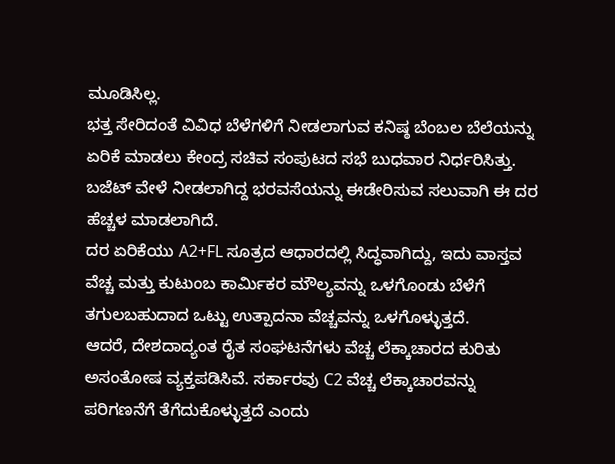ಮೂಡಿಸಿಲ್ಲ.
ಭತ್ತ ಸೇರಿದಂತೆ ವಿವಿಧ ಬೆಳೆಗಳಿಗೆ ನೀಡಲಾಗುವ ಕನಿಷ್ಠ ಬೆಂಬಲ ಬೆಲೆಯನ್ನು ಏರಿಕೆ ಮಾಡಲು ಕೇಂದ್ರ ಸಚಿವ ಸಂಪುಟದ ಸಭೆ ಬುಧವಾರ ನಿರ್ಧರಿಸಿತ್ತು. ಬಜೆಟ್ ವೇಳೆ ನೀಡಲಾಗಿದ್ದ ಭರವಸೆಯನ್ನು ಈಡೇರಿಸುವ ಸಲುವಾಗಿ ಈ ದರ ಹೆಚ್ಚಳ ಮಾಡಲಾಗಿದೆ.
ದರ ಏರಿಕೆಯು A2+FL ಸೂತ್ರದ ಆಧಾರದಲ್ಲಿ ಸಿದ್ಧವಾಗಿದ್ದು, ಇದು ವಾಸ್ತವ ವೆಚ್ಚ ಮತ್ತು ಕುಟುಂಬ ಕಾರ್ಮಿಕರ ಮೌಲ್ಯವನ್ನು ಒಳಗೊಂಡು ಬೆಳೆಗೆ ತಗುಲಬಹುದಾದ ಒಟ್ಟು ಉತ್ಪಾದನಾ ವೆಚ್ಚವನ್ನು ಒಳಗೊಳ್ಳುತ್ತದೆ.
ಆದರೆ, ದೇಶದಾದ್ಯಂತ ರೈತ ಸಂಘಟನೆಗಳು ವೆಚ್ಚ ಲೆಕ್ಕಾಚಾರದ ಕುರಿತು ಅಸಂತೋಷ ವ್ಯಕ್ತಪಡಿಸಿವೆ. ಸರ್ಕಾರವು C2 ವೆಚ್ಚ ಲೆಕ್ಕಾಚಾರವನ್ನು ಪರಿಗಣನೆಗೆ ತೆಗೆದುಕೊಳ್ಳುತ್ತದೆ ಎಂದು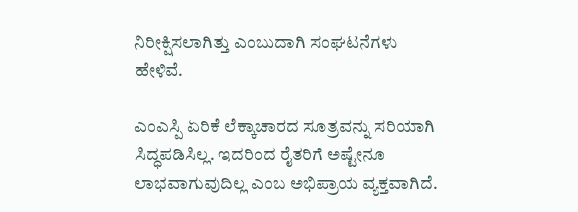ನಿರೀಕ್ಷಿಸಲಾಗಿತ್ತು ಎಂಬುದಾಗಿ ಸಂಘಟನೆಗಳು ಹೇಳಿವೆ.

ಎಂಎಸ್ಪಿ ಏರಿಕೆ ಲೆಕ್ಕಾಚಾರದ ಸೂತ್ರವನ್ನು ಸರಿಯಾಗಿ ಸಿದ್ಧಪಡಿಸಿಲ್ಲ. ಇದರಿಂದ ರೈತರಿಗೆ ಅಷ್ಟೇನೂ ಲಾಭವಾಗುವುದಿಲ್ಲ ಎಂಬ ಅಭಿಪ್ರಾಯ ವ್ಯಕ್ತವಾಗಿದೆ.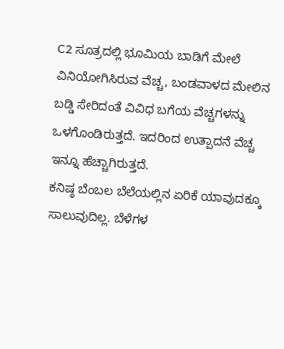C2 ಸೂತ್ರದಲ್ಲಿ ಭೂಮಿಯ ಬಾಡಿಗೆ ಮೇಲೆ ವಿನಿಯೋಗಿಸಿರುವ ವೆಚ್ಚ, ಬಂಡವಾಳದ ಮೇಲಿನ ಬಡ್ಡಿ ಸೇರಿದಂತೆ ವಿವಿಧ ಬಗೆಯ ವೆಚ್ಚಗಳನ್ನು ಒಳಗೊಂಡಿರುತ್ತದೆ. ಇದರಿಂದ ಉತ್ಪಾದನೆ ವೆಚ್ಚ ಇನ್ನೂ ಹೆಚ್ಚಾಗಿರುತ್ತದೆ.
ಕನಿಷ್ಠ ಬೆಂಬಲ ಬೆಲೆಯಲ್ಲಿನ ಏರಿಕೆ ಯಾವುದಕ್ಕೂ ಸಾಲುವುದಿಲ್ಲ. ಬೆಳೆಗಳ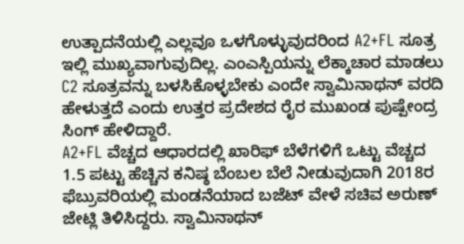ಉತ್ಪಾದನೆಯಲ್ಲಿ ಎಲ್ಲವೂ ಒಳಗೊಳ್ಳುವುದರಿಂದ A2+FL ಸೂತ್ರ ಇಲ್ಲಿ ಮುಖ್ಯವಾಗುವುದಿಲ್ಲ. ಎಂಎಸ್ಪಿಯನ್ನು ಲೆಕ್ಕಾಚಾರ ಮಾಡಲು C2 ಸೂತ್ರವನ್ನು ಬಳಸಿಕೊಳ್ಳಬೇಕು ಎಂದೇ ಸ್ವಾಮಿನಾಥನ್ ವರದಿ ಹೇಳುತ್ತದೆ ಎಂದು ಉತ್ತರ ಪ್ರದೇಶದ ರೈರ ಮುಖಂಡ ಪುಷ್ಪೇಂದ್ರ ಸಿಂಗ್ ಹೇಳಿದ್ದಾರೆ.
A2+FL ವೆಚ್ಚದ ಆಧಾರದಲ್ಲಿ ಖಾರಿಫ್ ಬೆಳೆಗಳಿಗೆ ಒಟ್ಟು ವೆಚ್ಚದ 1.5 ಪಟ್ಟು ಹೆಚ್ಚಿನ ಕನಿಷ್ಠ ಬೆಂಬಲ ಬೆಲೆ ನೀಡುವುದಾಗಿ 2018ರ ಫೆಬ್ರುವರಿಯಲ್ಲಿ ಮಂಡನೆಯಾದ ಬಜೆಟ್ ವೇಳೆ ಸಚಿವ ಅರುಣ್ ಜೇಟ್ಲಿ ತಿಳಿಸಿದ್ದರು. ಸ್ವಾಮಿನಾಥನ್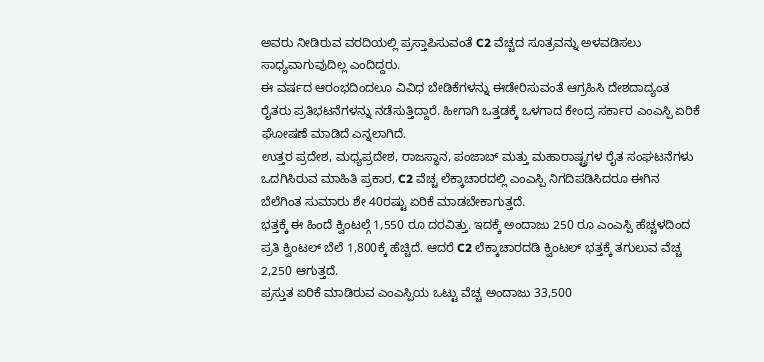ಅವರು ನೀಡಿರುವ ವರದಿಯಲ್ಲಿ ಪ್ರಸ್ತಾಪಿಸುವಂತೆ C2 ವೆಚ್ಚದ ಸೂತ್ರವನ್ನು ಅಳವಡಿಸಲು ಸಾಧ್ಯವಾಗುವುದಿಲ್ಲ ಎಂದಿದ್ದರು.
ಈ ವರ್ಷದ ಆರಂಭದಿಂದಲೂ ವಿವಿಧ ಬೇಡಿಕೆಗಳನ್ನು ಈಡೇರಿಸುವಂತೆ ಆಗ್ರಹಿಸಿ ದೇಶದಾದ್ಯಂತ ರೈತರು ಪ್ರತಿಭಟನೆಗಳನ್ನು ನಡೆಸುತ್ತಿದ್ದಾರೆ. ಹೀಗಾಗಿ ಒತ್ತಡಕ್ಕೆ ಒಳಗಾದ ಕೇಂದ್ರ ಸರ್ಕಾರ ಎಂಎಸ್ಪಿ ಏರಿಕೆ ಘೋಷಣೆ ಮಾಡಿದೆ ಎನ್ನಲಾಗಿದೆ.
ಉತ್ತರ ಪ್ರದೇಶ, ಮಧ್ಯಪ್ರದೇಶ, ರಾಜಸ್ಥಾನ, ಪಂಜಾಬ್ ಮತ್ತು ಮಹಾರಾಷ್ಟ್ರಗಳ ರೈತ ಸಂಘಟನೆಗಳು ಒದಗಿಸಿರುವ ಮಾಹಿತಿ ಪ್ರಕಾರ, C2 ವೆಚ್ಚ ಲೆಕ್ಕಾಚಾರದಲ್ಲಿ ಎಂಎಸ್ಪಿ ನಿಗದಿಪಡಿಸಿದರೂ ಈಗಿನ ಬೆಲೆಗಿಂತ ಸುಮಾರು ಶೇ 40ರಷ್ಟು ಏರಿಕೆ ಮಾಡಬೇಕಾಗುತ್ತದೆ.
ಭತ್ತಕ್ಕೆ ಈ ಹಿಂದೆ ಕ್ವಿಂಟಲ್ಗೆ 1,550 ರೂ ದರವಿತ್ತು. ಇದಕ್ಕೆ ಅಂದಾಜು 250 ರೂ ಎಂಎಸ್ಪಿ ಹೆಚ್ಚಳದಿಂದ ಪ್ರತಿ ಕ್ವಿಂಟಲ್ ಬೆಲೆ 1,800ಕ್ಕೆ ಹೆಚ್ಚಿದೆ. ಆದರೆ C2 ಲೆಕ್ಕಾಚಾರದಡಿ ಕ್ವಿಂಟಲ್ ಭತ್ತಕ್ಕೆ ತಗುಲುವ ವೆಚ್ಚ 2,250 ಆಗುತ್ತದೆ.
ಪ್ರಸ್ತುತ ಏರಿಕೆ ಮಾಡಿರುವ ಎಂಎಸ್ಪಿಯ ಒಟ್ಟು ವೆಚ್ಚ ಅಂದಾಜು 33,500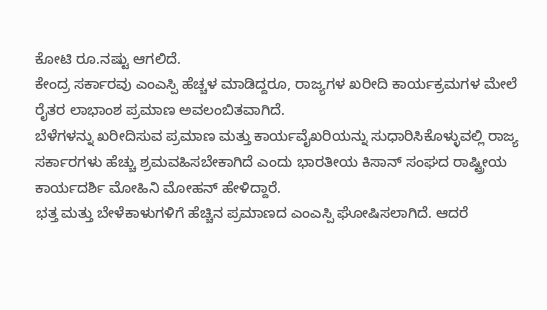ಕೋಟಿ ರೂ.ನಷ್ಟು ಆಗಲಿದೆ.
ಕೇಂದ್ರ ಸರ್ಕಾರವು ಎಂಎಸ್ಪಿ ಹೆಚ್ಚಳ ಮಾಡಿದ್ದರೂ, ರಾಜ್ಯಗಳ ಖರೀದಿ ಕಾರ್ಯಕ್ರಮಗಳ ಮೇಲೆ ರೈತರ ಲಾಭಾಂಶ ಪ್ರಮಾಣ ಅವಲಂಬಿತವಾಗಿದೆ.
ಬೆಳೆಗಳನ್ನು ಖರೀದಿಸುವ ಪ್ರಮಾಣ ಮತ್ತು ಕಾರ್ಯವೈಖರಿಯನ್ನು ಸುಧಾರಿಸಿಕೊಳ್ಳುವಲ್ಲಿ ರಾಜ್ಯ ಸರ್ಕಾರಗಳು ಹೆಚ್ಚು ಶ್ರಮವಹಿಸಬೇಕಾಗಿದೆ ಎಂದು ಭಾರತೀಯ ಕಿಸಾನ್ ಸಂಘದ ರಾಷ್ಟ್ರೀಯ ಕಾರ್ಯದರ್ಶಿ ಮೋಹಿನಿ ಮೋಹನ್ ಹೇಳಿದ್ದಾರೆ.
ಭತ್ತ ಮತ್ತು ಬೇಳೆಕಾಳುಗಳಿಗೆ ಹೆಚ್ಚಿನ ಪ್ರಮಾಣದ ಎಂಎಸ್ಪಿ ಘೋಷಿಸಲಾಗಿದೆ. ಆದರೆ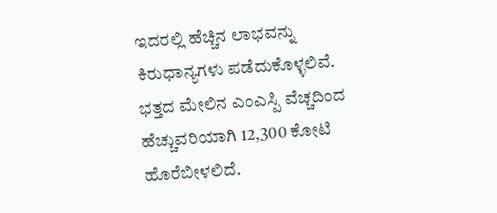ಇದರಲ್ಲಿ ಹೆಚ್ಚಿನ ಲಾಭವನ್ನು ಕಿರುಧಾನ್ಯಗಳು ಪಡೆದುಕೊಳ್ಳಲಿವೆ. ಭತ್ತದ ಮೇಲಿನ ಎಂಎಸ್ಪಿ ವೆಚ್ಚದಿಂದ ಹೆಚ್ಚುವರಿಯಾಗಿ 12,300 ಕೋಟಿ ಹೊರೆಬೀಳಲಿದೆ.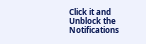Click it and Unblock the Notifications